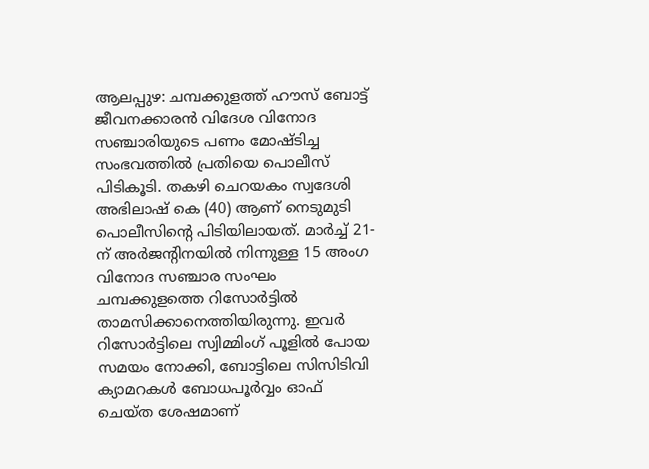ആലപ്പുഴ: ചമ്പക്കുളത്ത് ഹൗസ് ബോട്ട് ജീവനക്കാരൻ വിദേശ വിനോദ സഞ്ചാരിയുടെ പണം മോഷ്ടിച്ച സംഭവത്തിൽ പ്രതിയെ പൊലീസ് പിടികൂടി. തകഴി ചെറയകം സ്വദേശി അഭിലാഷ് കെ (40) ആണ് നെടുമുടി പൊലീസിന്റെ പിടിയിലായത്. മാർച്ച് 21-ന് അർജന്റിനയിൽ നിന്നുള്ള 15 അംഗ വിനോദ സഞ്ചാര സംഘം ചമ്പക്കുളത്തെ റിസോർട്ടിൽ താമസിക്കാനെത്തിയിരുന്നു. ഇവർ റിസോർട്ടിലെ സ്വിമ്മിംഗ് പൂളിൽ പോയ സമയം നോക്കി, ബോട്ടിലെ സിസിടിവി ക്യാമറകൾ ബോധപൂർവ്വം ഓഫ് ചെയ്ത ശേഷമാണ്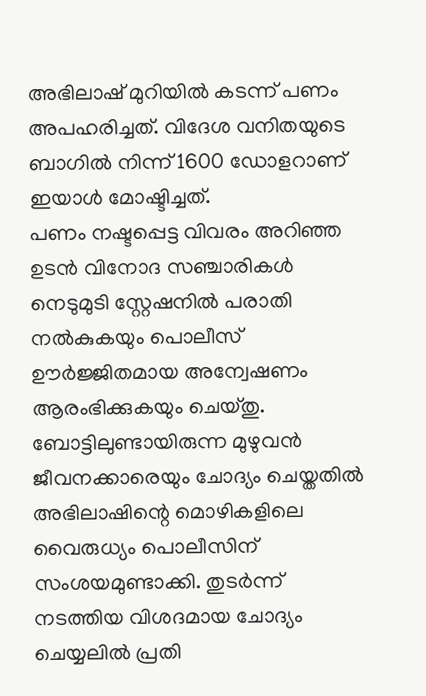അഭിലാഷ് മുറിയിൽ കടന്ന് പണം അപഹരിച്ചത്. വിദേശ വനിതയുടെ ബാഗിൽ നിന്ന് 1600 ഡോളറാണ് ഇയാൾ മോഷ്ടിച്ചത്.
പണം നഷ്ടപ്പെട്ട വിവരം അറിഞ്ഞ ഉടൻ വിനോദ സഞ്ചാരികൾ നെടുമുടി സ്റ്റേഷനിൽ പരാതി നൽകുകയും പൊലീസ് ഊർജ്ജിതമായ അന്വേഷണം ആരംഭിക്കുകയും ചെയ്തു. ബോട്ടിലുണ്ടായിരുന്ന മുഴുവൻ ജീവനക്കാരെയും ചോദ്യം ചെയ്തതിൽ അഭിലാഷിന്റെ മൊഴികളിലെ വൈരുധ്യം പൊലീസിന് സംശയമുണ്ടാക്കി. തുടർന്ന് നടത്തിയ വിശദമായ ചോദ്യം ചെയ്യലിൽ പ്രതി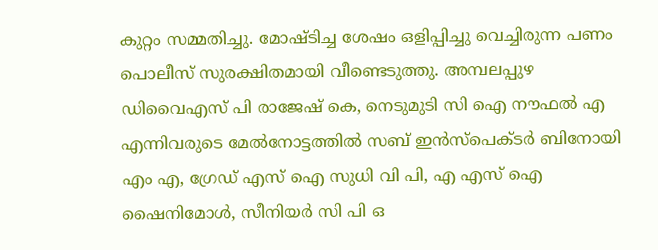കുറ്റം സമ്മതിച്ചു. മോഷ്ടിച്ച ശേഷം ഒളിപ്പിച്ചു വെച്ചിരുന്ന പണം പൊലീസ് സുരക്ഷിതമായി വീണ്ടെടുത്തു. അമ്പലപ്പുഴ ഡിവൈഎസ് പി രാജേഷ് കെ, നെടുമുടി സി ഐ നൗഫൽ എ എന്നിവരുടെ മേൽനോട്ടത്തിൽ സബ് ഇൻസ്പെക്ടർ ബിനോയി എം എ, ഗ്രേഡ് എസ് ഐ സുധി വി പി, എ എസ് ഐ ഷൈനിമോൾ, സീനിയർ സി പി ഒ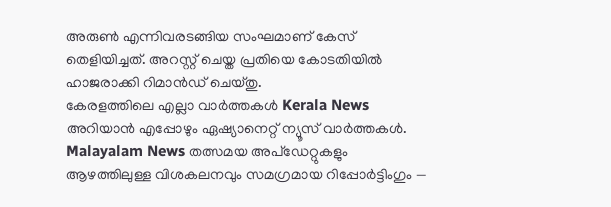അരുൺ എന്നിവരടങ്ങിയ സംഘമാണ് കേസ് തെളിയിച്ചത്. അറസ്റ്റ് ചെയ്ത പ്രതിയെ കോടതിയിൽ ഹാജരാക്കി റിമാൻഡ് ചെയ്തു.
കേരളത്തിലെ എല്ലാ വാർത്തകൾ Kerala News അറിയാൻ എപ്പോഴും ഏഷ്യാനെറ്റ് ന്യൂസ് വാർത്തകൾ. Malayalam News തത്സമയ അപ്ഡേറ്റുകളും ആഴത്തിലുള്ള വിശകലനവും സമഗ്രമായ റിപ്പോർട്ടിംഗും —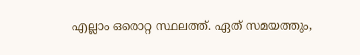എല്ലാം ഒരൊറ്റ സ്ഥലത്ത്. ഏത് സമയത്തും,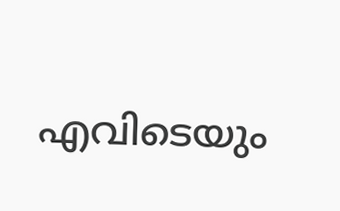എവിടെയും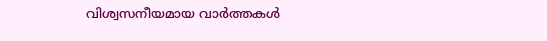വിശ്വസനീയമായ വാർത്തകൾ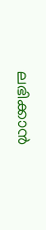ലഭിക്കാൻ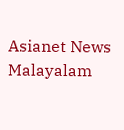Asianet News Malayalam